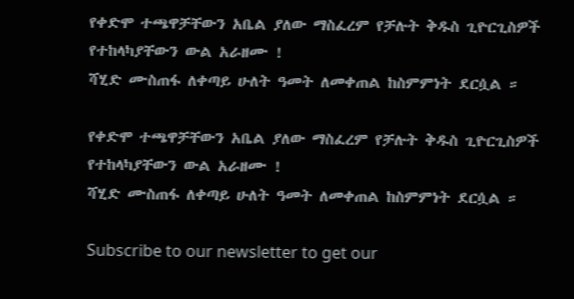የቀድሞ ተጫዋቻቸውን አቤል ያለው ማስፈረም የቻሉት ቅዱስ ጊዮርጊስዎች የተከላካያቸውን ውል አራዘሙ !
ሻሂድ ሙስጠፋ ለቀጣይ ሁለት ዓመት ለመቀጠል ከስምምነት ደርሷል ።

የቀድሞ ተጫዋቻቸውን አቤል ያለው ማስፈረም የቻሉት ቅዱስ ጊዮርጊስዎች የተከላካያቸውን ውል አራዘሙ !
ሻሂድ ሙስጠፋ ለቀጣይ ሁለት ዓመት ለመቀጠል ከስምምነት ደርሷል ።

Subscribe to our newsletter to get our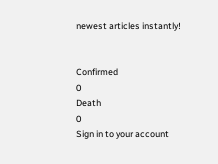newest articles instantly!


Confirmed
0
Death
0
Sign in to your account